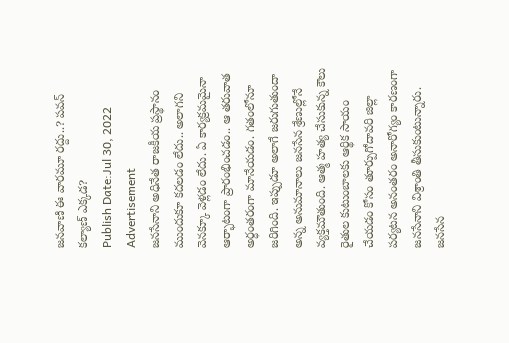జనవాణి ఈ వారమూ రద్దు..? పవన్ కల్యాణ్ ఎక్కడ?
Publish Date:Jul 30, 2022
Advertisement
జనసేనాని అధినేత రాజకీయ ప్రస్థానం ముందుకూ కదలడం లేదు.. అలాగని వెనక్కూ వెళ్లడం లేదు. ఏ కార్యక్రమమైనా ఆర్భాటంగా ప్రారంభించడం.. ఆ తరువాత అర్ధంతరంగా మానేయడం. గతంలోనూ జరిగింది. ఇప్పుడూ అలాగే జరుగుతుందా అన్న అనుమానాలు జనసేన శ్రేణుల్లోనే వ్యక్తమౌతుంది. ఆత్మ హత్య చేసుకున్న కౌలు రైతుల కుటుంబాలకు ఆర్థిక సాయం చేయడం కోసం తూర్పుగోదావరి జిల్లా పర్యటన అనంతరం అనారోగ్యం కారణంగా జనసేనాని విశ్రాంతి తీసుకుంటున్నారు. జనసేన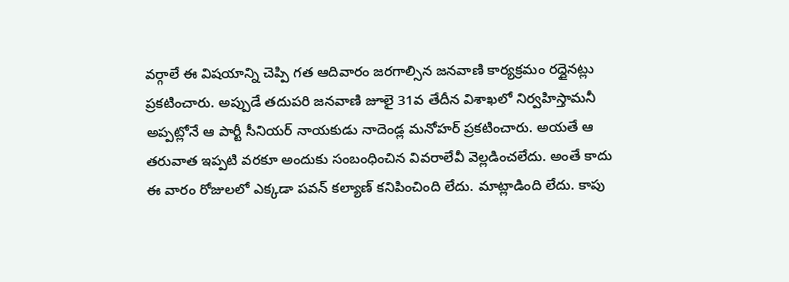వర్గాలే ఈ విషయాన్ని చెప్పి గత ఆదివారం జరగాల్సిన జనవాణి కార్యక్రమం రద్దైనట్లు ప్రకటించారు. అప్పుడే తదుపరి జనవాణి జూలై 31వ తేదీన విశాఖలో నిర్వహిస్తామనీ అప్పట్లోనే ఆ పార్టీ సీనియర్ నాయకుడు నాదెండ్ల మనోహర్ ప్రకటించారు. అయతే ఆ తరువాత ఇప్పటి వరకూ అందుకు సంబంధించిన వివరాలేవీ వెల్లడించలేదు. అంతే కాదు ఈ వారం రోజులలో ఎక్కడా పవన్ కల్యాణ్ కనిపించింది లేదు. మాట్లాడింది లేదు. కాపు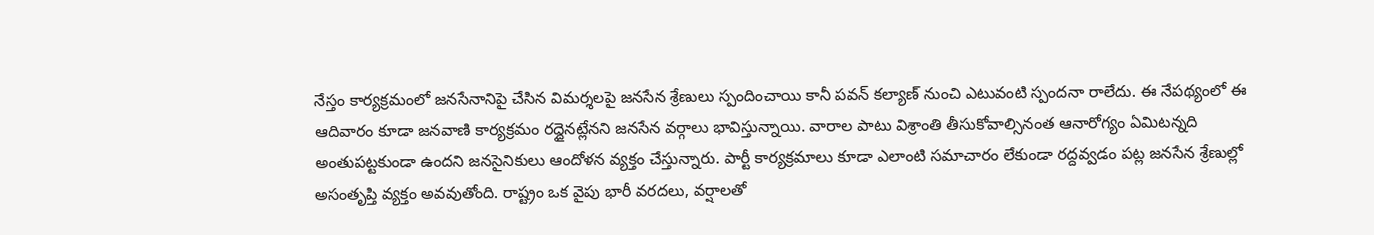నేస్తం కార్యక్రమంలో జనసేనానిపై చేసిన విమర్శలపై జనసేన శ్రేణులు స్పందించాయి కానీ పవన్ కల్యాణ్ నుంచి ఎటువంటి స్పందనా రాలేదు. ఈ నేపథ్యంలో ఈ ఆదివారం కూడా జనవాణి కార్యక్రమం రద్దైనట్లేనని జనసేన వర్గాలు భావిస్తున్నాయి. వారాల పాటు విశ్రాంతి తీసుకోవాల్సినంత ఆనారోగ్యం ఏమిటన్నది అంతుపట్టకుండా ఉందని జనసైనికులు ఆందోళన వ్యక్తం చేస్తున్నారు. పార్టీ కార్యక్రమాలు కూడా ఎలాంటి సమాచారం లేకుండా రద్దవ్వడం పట్ల జనసేన శ్రేణుల్లో అసంతృప్తి వ్యక్తం అవవుతోంది. రాష్ట్రం ఒక వైపు భారీ వరదలు, వర్షాలతో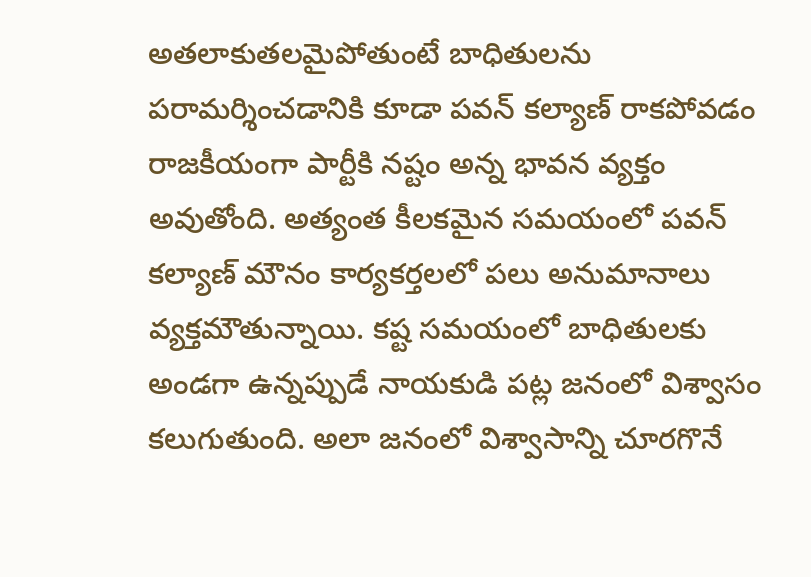అతలాకుతలమైపోతుంటే బాధితులను పరామర్శించడానికి కూడా పవన్ కల్యాణ్ రాకపోవడం రాజకీయంగా పార్టీకి నష్టం అన్న భావన వ్యక్తం అవుతోంది. అత్యంత కీలకమైన సమయంలో పవన్ కల్యాణ్ మౌనం కార్యకర్తలలో పలు అనుమానాలు వ్యక్తమౌతున్నాయి. కష్ట సమయంలో బాధితులకు అండగా ఉన్నప్పుడే నాయకుడి పట్ల జనంలో విశ్వాసం కలుగుతుంది. అలా జనంలో విశ్వాసాన్ని చూరగొనే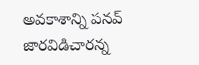అవకాశాన్ని పనవ్ జారవిడిచారన్న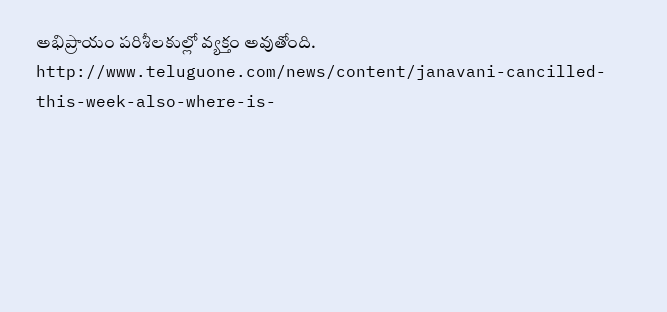అభిప్రాయం పరిశీలకుల్లో వ్యక్తం అవుతోంది.
http://www.teluguone.com/news/content/janavani-cancilled-this-week-also-where-is-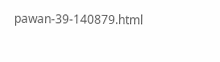pawan-39-140879.html